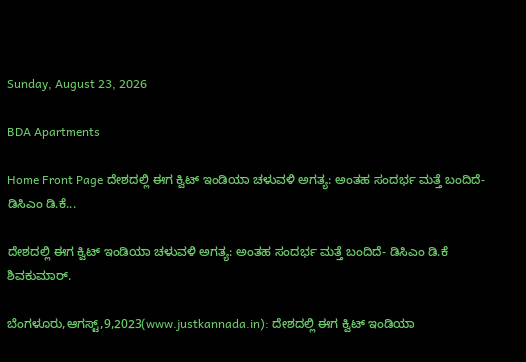Sunday, August 23, 2026

BDA Apartments

Home Front Page ದೇಶದಲ್ಲಿ ಈಗ ಕ್ವಿಟ್ ಇಂಡಿಯಾ ಚಳುವಳಿ ಅಗತ್ಯ: ಅಂತಹ ಸಂದರ್ಭ ಮತ್ತೆ ಬಂದಿದೆ- ಡಿಸಿಎಂ ಡಿ.ಕೆ...

ದೇಶದಲ್ಲಿ ಈಗ ಕ್ವಿಟ್ ಇಂಡಿಯಾ ಚಳುವಳಿ ಅಗತ್ಯ: ಅಂತಹ ಸಂದರ್ಭ ಮತ್ತೆ ಬಂದಿದೆ- ಡಿಸಿಎಂ ಡಿ.ಕೆ ಶಿವಕುಮಾರ್.

ಬೆಂಗಳೂರು,ಆಗಸ್ಟ್,9,2023(www.justkannada.in): ದೇಶದಲ್ಲಿ ಈಗ ಕ್ವಿಟ್ ಇಂಡಿಯಾ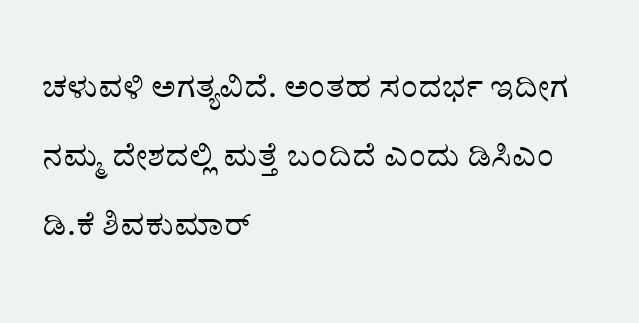ಚಳುವಳಿ ಅಗತ್ಯವಿದೆ. ಅಂತಹ ಸಂದರ್ಭ ಇದೀಗ ನಮ್ಮ ದೇಶದಲ್ಲಿ ಮತ್ತೆ ಬಂದಿದೆ ಎಂದು ಡಿಸಿಎಂ ಡಿ.ಕೆ ಶಿವಕುಮಾರ್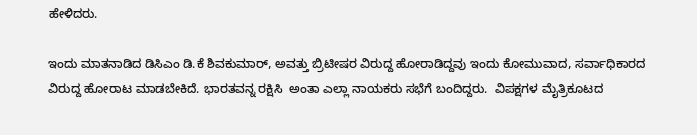ಹೇಳಿದರು.

ಇಂದು ಮಾತನಾಡಿದ ಡಿಸಿಎಂ ಡಿ.ಕೆ ಶಿವಕುಮಾರ್, ಅವತ್ತು ಬ್ರಿಟೀಷರ ವಿರುದ್ದ ಹೋರಾಡಿದ್ದವು ಇಂದು ಕೋಮುವಾದ, ಸರ್ವಾಧಿಕಾರದ ವಿರುದ್ದ ಹೋರಾಟ ಮಾಡಬೇಕಿದೆ. ಭಾರತವನ್ನ ರಕ್ಷಿಸಿ  ಅಂತಾ ಎಲ್ಲಾ ನಾಯಕರು ಸಭೆಗೆ ಬಂದಿದ್ದರು.  ವಿಪಕ್ಷಗಳ ಮೈತ್ರಿಕೂಟದ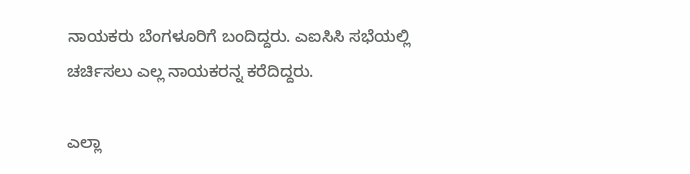ನಾಯಕರು ಬೆಂಗಳೂರಿಗೆ ಬಂದಿದ್ದರು. ಎಐಸಿಸಿ ಸಭೆಯಲ್ಲಿ ಚರ್ಚಿಸಲು ಎಲ್ಲ ನಾಯಕರನ್ನ ಕರೆದಿದ್ದರು.

ಎಲ್ಲಾ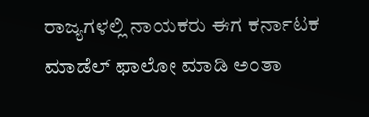ರಾಜ್ಯಗಳಲ್ಲಿ ನಾಯಕರು ಈಗ ಕರ್ನಾಟಕ ಮಾಡೆಲ್ ಫಾಲೋ ಮಾಡಿ ಅಂತಾ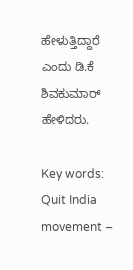ಹೇಳುತ್ತಿದ್ದಾರೆ  ಎಂದು ಡಿ.ಕೆ ಶಿವಕುಮಾರ್ ಹೇಳಿದರು.

Key words: Quit India movement –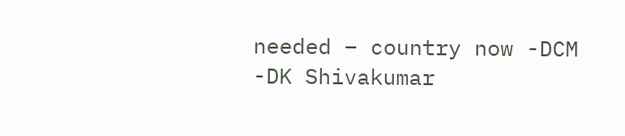needed – country now -DCM -DK Shivakumar